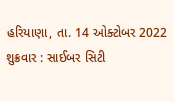હરિયાણા, તા. 14 ઓક્ટોબર 2022 શુક્રવાર : સાઈબર સિટી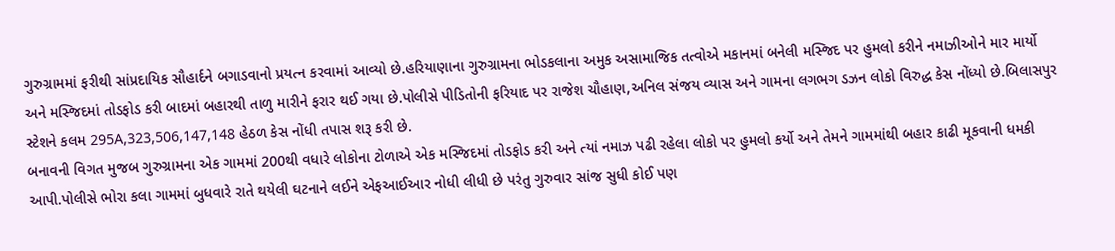ગુરુગ્રામમાં ફરીથી સાંપ્રદાયિક સૌહાર્દને બગાડવાનો પ્રયત્ન કરવામાં આવ્યો છે.હરિયાણાના ગુરુગ્રામના ભોડકલાના અમુક અસામાજિક તત્વોએ મકાનમાં બનેલી મસ્જિદ પર હુમલો કરીને નમાઝીઓને માર માર્યો અને મસ્જિદમાં તોડફોડ કરી બાદમાં બહારથી તાળુ મારીને ફરાર થઈ ગયા છે.પોલીસે પીડિતોની ફરિયાદ પર રાજેશ ચૌહાણ,અનિલ સંજય વ્યાસ અને ગામના લગભગ ડઝન લોકો વિરુદ્ધ કેસ નોંધ્યો છે.બિલાસપુર સ્ટેશને કલમ 295A,323,506,147,148 હેઠળ કેસ નોંધી તપાસ શરૂ કરી છે.
બનાવની વિગત મુજબ ગુરુગ્રામના એક ગામમાં 200થી વધારે લોકોના ટોળાએ એક મસ્જિદમાં તોડફોડ કરી અને ત્યાં નમાઝ પઢી રહેલા લોકો પર હુમલો કર્યો અને તેમને ગામમાંથી બહાર કાઢી મૂકવાની ધમકી આપી.પોલીસે ભોરા કલા ગામમાં બુધવારે રાતે થયેલી ઘટનાને લઈને એફઆઈઆર નોધી લીધી છે પરંતુ ગુરુવાર સાંજ સુધી કોઈ પણ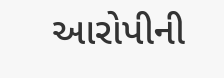આરોપીની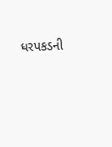ધરપકડની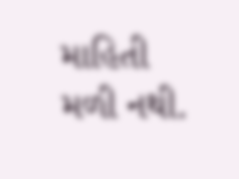માહિતી મળી નથી.